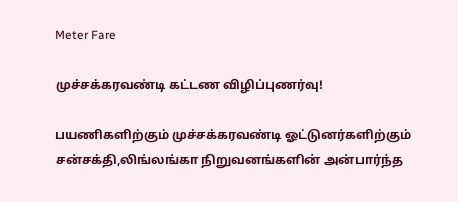Meter Fare

முச்சக்கரவண்டி கட்டண விழிப்புணர்வு!

பயணிகளிற்கும் முச்சக்கரவண்டி ஓட்டுனர்களிற்கும் சன்சக்தி,லிங்லங்கா நிறுவனங்களின் அன்பார்ந்த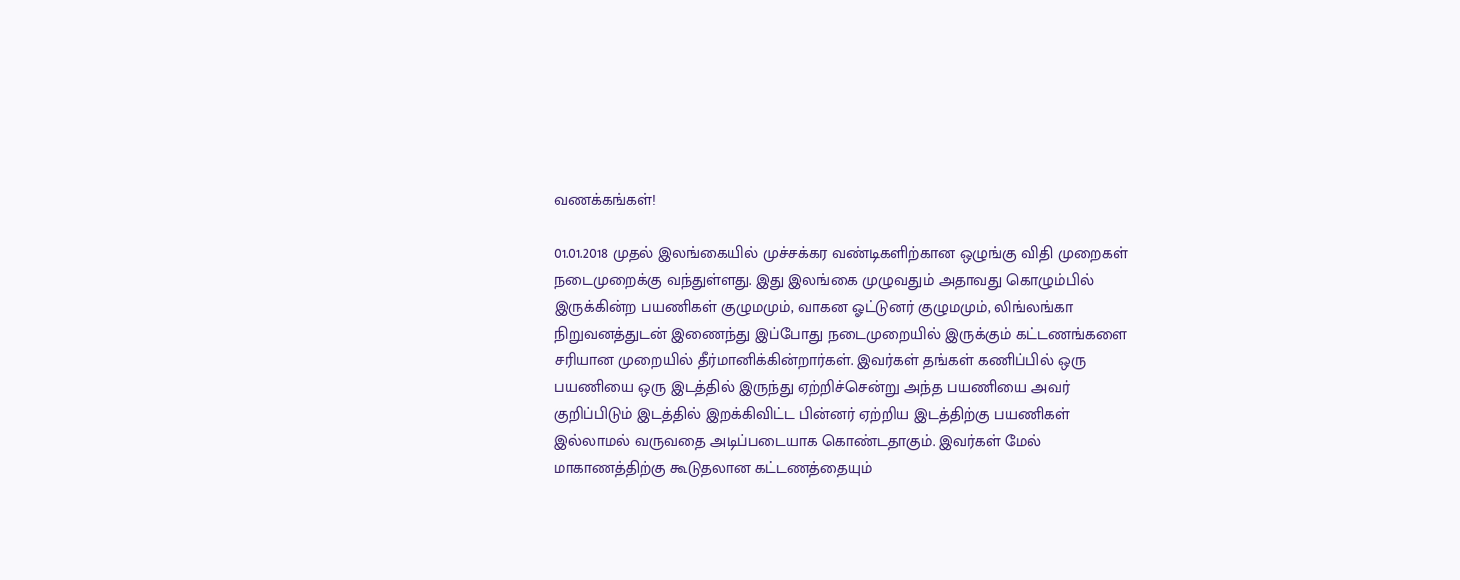வணக்கங்கள்!

01.01.2018 முதல் இலங்கையில் முச்சக்கர வண்டிகளிற்கான ஒழுங்கு விதி முறைகள் நடைமுறைக்கு வந்துள்ளது. இது இலங்கை முழுவதும் அதாவது கொழும்பில் இருக்கின்ற பயணிகள் குழுமமும், வாகன ஓட்டுனர் குழுமமும், லிங்லங்கா நிறுவனத்துடன் இணைந்து இப்போது நடைமுறையில் இருக்கும் கட்டணங்களை சரியான முறையில் தீர்மானிக்கின்றார்கள். இவர்கள் தங்கள் கணிப்பில் ஒரு பயணியை ஒரு இடத்தில் இருந்து ஏற்றிச்சென்று அந்த பயணியை அவர் குறிப்பிடும் இடத்தில் இறக்கிவிட்ட பின்னர் ஏற்றிய இடத்திற்கு பயணிகள் இல்லாமல் வருவதை அடிப்படையாக கொண்டதாகும். இவர்கள் மேல் மாகாணத்திற்கு கூடுதலான கட்டணத்தையும்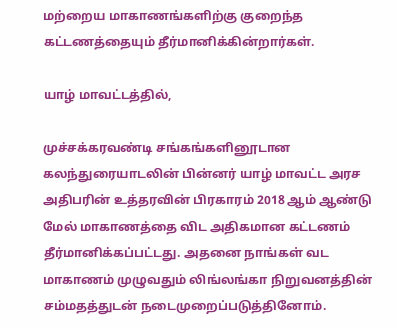மற்றைய மாகாணங்களிற்கு குறைந்த கட்டணத்தையும் தீர்மானிக்கின்றார்கள்.

யாழ் மாவட்டத்தில்,

முச்சக்கரவண்டி சங்கங்களினூடான கலந்துரையாடலின் பின்னர் யாழ் மாவட்ட அரச அதிபரின் உத்தரவின் பிரகாரம் 2018 ஆம் ஆண்டு மேல் மாகாணத்தை விட அதிகமான கட்டணம் தீர்மானிக்கப்பட்டது. அதனை நாங்கள் வட மாகாணம் முழுவதும் லிங்லங்கா நிறுவனத்தின் சம்மதத்துடன் நடைமுறைப்படுத்தினோம்.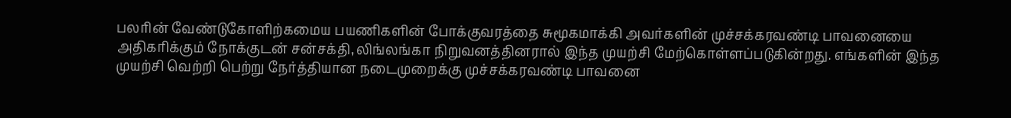பலரின் வேண்டுகோளிற்கமைய பயணிகளின் போக்குவரத்தை சுமூகமாக்கி அவர்களின் முச்சக்கரவண்டி பாவனையை அதிகரிக்கும் நோக்குடன் சன்சக்தி,லிங்லங்கா நிறுவனத்தினரால் இந்த முயற்சி மேற்கொள்ளப்படுகின்றது. எங்களின் இந்த முயற்சி வெற்றி பெற்று நேர்த்தியான நடைமுறைக்கு முச்சக்கரவண்டி பாவனை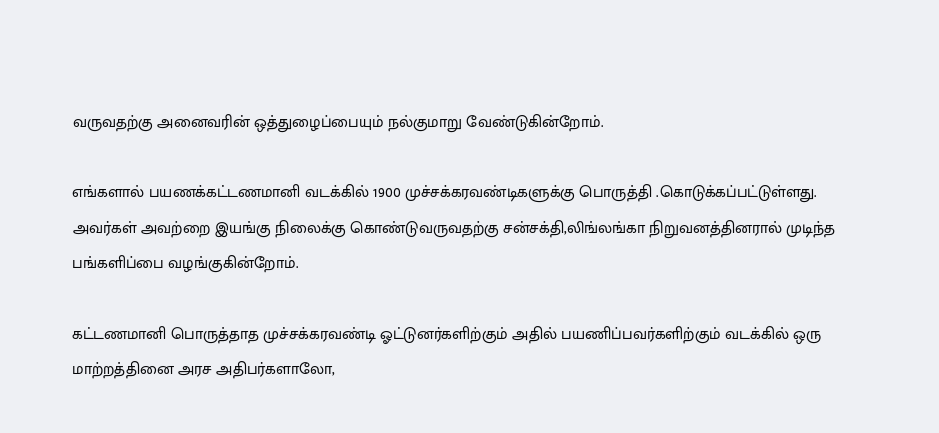வருவதற்கு அனைவரின் ஒத்துழைப்பையும் நல்குமாறு வேண்டுகின்றோம்.

எங்களால் பயணக்கட்டணமானி வடக்கில் 1900 முச்சக்கரவண்டிகளுக்கு பொருத்தி .கொடுக்கப்பட்டுள்ளது. அவர்கள் அவற்றை இயங்கு நிலைக்கு கொண்டுவருவதற்கு சன்சக்தி,லிங்லங்கா நிறுவனத்தினரால் முடிந்த பங்களிப்பை வழங்குகின்றோம்.

கட்டணமானி பொருத்தாத முச்சக்கரவண்டி ஓட்டுனர்களிற்கும் அதில் பயணிப்பவர்களிற்கும் வடக்கில் ஒரு மாற்றத்தினை அரச அதிபர்களாலோ,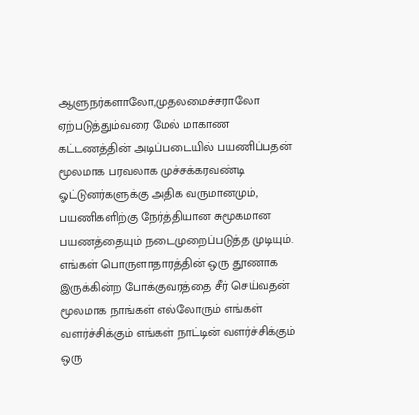ஆளுநர்களாலோ,முதலமைச்சராலோ ஏற்படுத்தும்வரை மேல் மாகாண கட்டணத்தின் அடிப்படையில் பயணிப்பதன் மூலமாக பரவலாக முச்சக்கரவண்டி ஓட்டுனர்களுக்கு அதிக வருமானமும், பயணிகளிற்கு நேர்த்தியான சுமூகமான பயணத்தையும் நடைமுறைப்படுத்த முடியும். எங்கள் பொருளாதாரத்தின் ஒரு தூணாக இருக்கின்ற போக்குவரத்தை சீர் செய்வதன் மூலமாக நாங்கள் எல்லோரும் எங்கள் வளர்ச்சிக்கும் எங்கள் நாட்டின் வளர்ச்சிக்கும் ஒரு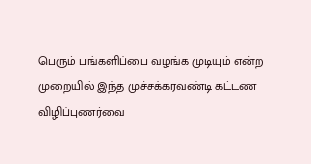பெரும் பங்களிப்பை வழங்க முடியும் என்ற முறையில் இந்த முச்சக்கரவண்டி கட்டண விழிப்புணர்வை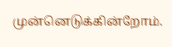முன்னெடுக்கின்றோம்.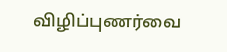விழிப்புணர்வை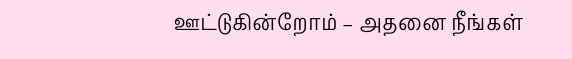ஊட்டுகின்றோம் – அதனை நீங்கள்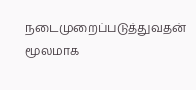நடைமுறைப்படுத்துவதன் மூலமாக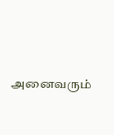அனைவரும்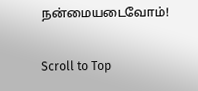நன்மையடைவோம்!

Scroll to Top